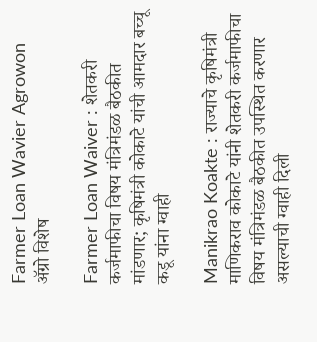Farmer Loan Wavier Agrowon
ॲग्रो विशेष

Farmer Loan Waiver : शेतकरी कर्जमाफीचा विषय मंत्रिमंडळ बैठकीत मांडणार; कृषिमंत्री कोकाटे यांची आमदार बच्चू कडू यांना ग्वाही

Manikrao Koakte : राज्याचे कृषिमंत्री माणिकराव कोकाटे यांनी शेतकरी कर्जमाफीचा विषय मंत्रिमंडळ बैठकीत उपस्थित करणार असल्याची ग्वाही दिली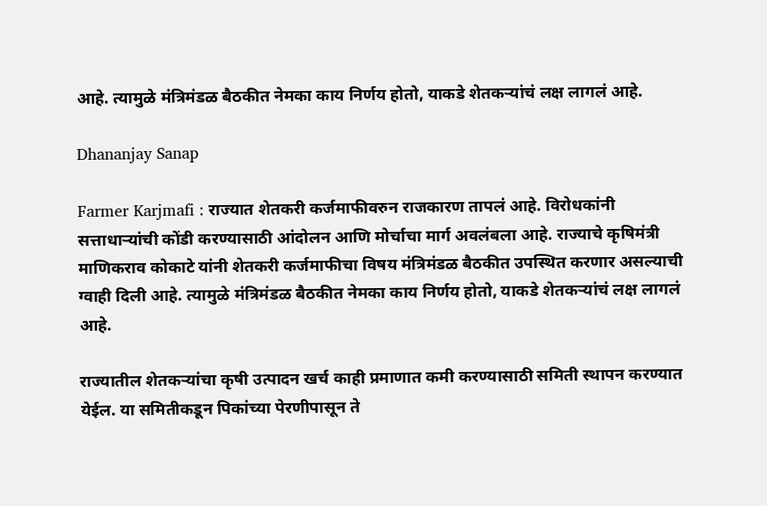आहे. त्यामुळे मंत्रिमंडळ बैठकीत नेमका काय निर्णय होतो, याकडे शेतकऱ्यांचं लक्ष लागलं आहे.

Dhananjay Sanap

Farmer Karjmafi : राज्यात शेतकरी कर्जमाफीवरुन राजकारण तापलं आहे. विरोधकांनी सत्ताधाऱ्यांची कोंडी करण्यासाठी आंदोलन आणि मोर्चाचा मार्ग अवलंबला आहे. राज्याचे कृषिमंत्री माणिकराव कोकाटे यांनी शेतकरी कर्जमाफीचा विषय मंत्रिमंडळ बैठकीत उपस्थित करणार असल्याची ग्वाही दिली आहे. त्यामुळे मंत्रिमंडळ बैठकीत नेमका काय निर्णय होतो, याकडे शेतकऱ्यांचं लक्ष लागलं आहे.

राज्यातील शेतकऱ्यांचा कृषी उत्पादन खर्च काही प्रमाणात कमी करण्यासाठी समिती स्थापन करण्यात येईल. या समितीकडून पिकांच्या पेरणीपासून ते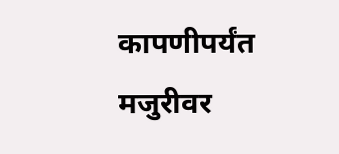कापणीपर्यंत मजुरीवर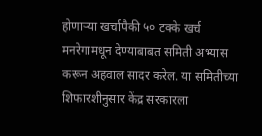होणाऱ्या खर्चापैकी ५० टक्के खर्च मनरेगामधून देण्याबाबत समिती अभ्यास करून अहवाल सादर करेल. या समितीच्या शिफारशीनुसार केंद्र सरकारला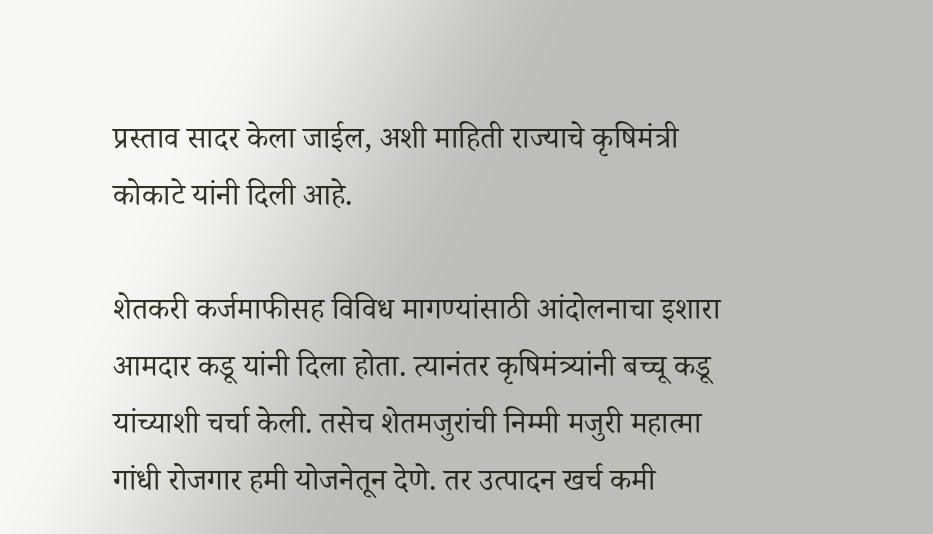प्रस्ताव सादर केला जाईल, अशी माहिती राज्याचे कृषिमंत्री कोकाटे यांनी दिली आहे.

शेतकरी कर्जमाफीसह विविध मागण्यांसाठी आंदोलनाचा इशारा आमदार कडू यांनी दिला होता. त्यानंतर कृषिमंत्र्यांनी बच्चू कडू यांच्याशी चर्चा केली. तसेच शेतमजुरांची निम्मी मजुरी महात्मा गांधी रोजगार हमी योजनेतून देणे. तर उत्पादन खर्च कमी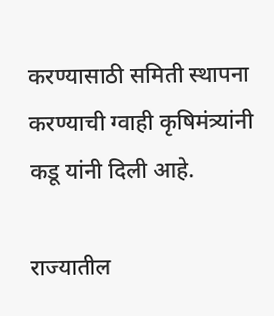करण्यासाठी समिती स्थापना करण्याची ग्वाही कृषिमंत्र्यांनी कडू यांनी दिली आहे.

राज्यातील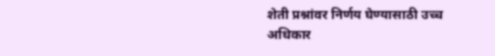शेती प्रश्नांवर निर्णय घेण्यासाठी उच्च अधिकार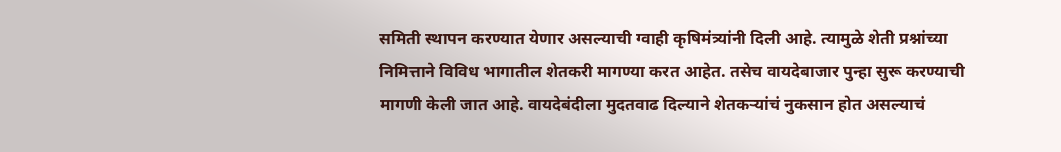समिती स्थापन करण्यात येणार असल्याची ग्वाही कृषिमंत्र्यांनी दिली आहे. त्यामुळे शेती प्रश्नांच्या निमित्ताने विविध भागातील शेतकरी मागण्या करत आहेत. तसेच वायदेबाजार पुन्हा सुरू करण्याची मागणी केली जात आहे. वायदेबंदीला मुदतवाढ दिल्याने शेतकऱ्यांचं नुकसान होत असल्याचं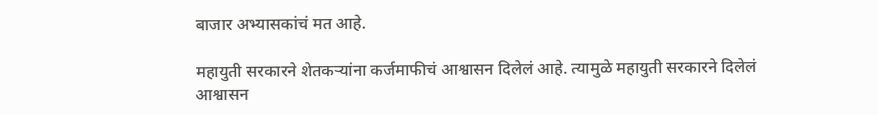बाजार अभ्यासकांचं मत आहे.

महायुती सरकारने शेतकऱ्यांना कर्जमाफीचं आश्वासन दिलेलं आहे. त्यामुळे महायुती सरकारने दिलेलं आश्वासन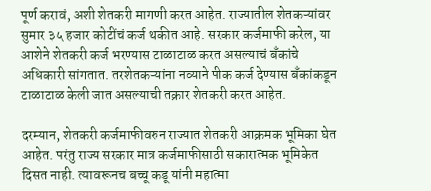पूर्ण करावं, अशी शेतकरी मागणी करत आहेत. राज्यातील शेतकऱ्यांवर सुमार ३५ हजार कोटींचं कर्ज थकीत आहे. सरकार कर्जमाफी करेल, या आशेने शेतकरी कर्ज भरण्यास टाळाटाळ करत असल्याचं बँकांचे अधिकारी सांगतात. तरशेतकऱ्यांना नव्याने पीक कर्ज देण्यास बँकांकडून टाळाटाळ केली जात असल्याची तक्रार शेतकरी करत आहेत.

दरम्यान, शेतकरी कर्जमाफीवरुन राज्यात शेतकरी आक्रमक भूमिका घेत आहेत. परंतु राज्य सरकार मात्र कर्जमाफीसाठी सकारात्मक भूमिकेत दिसत नाही. त्यावरूनच बच्चू कडू यांनी महात्मा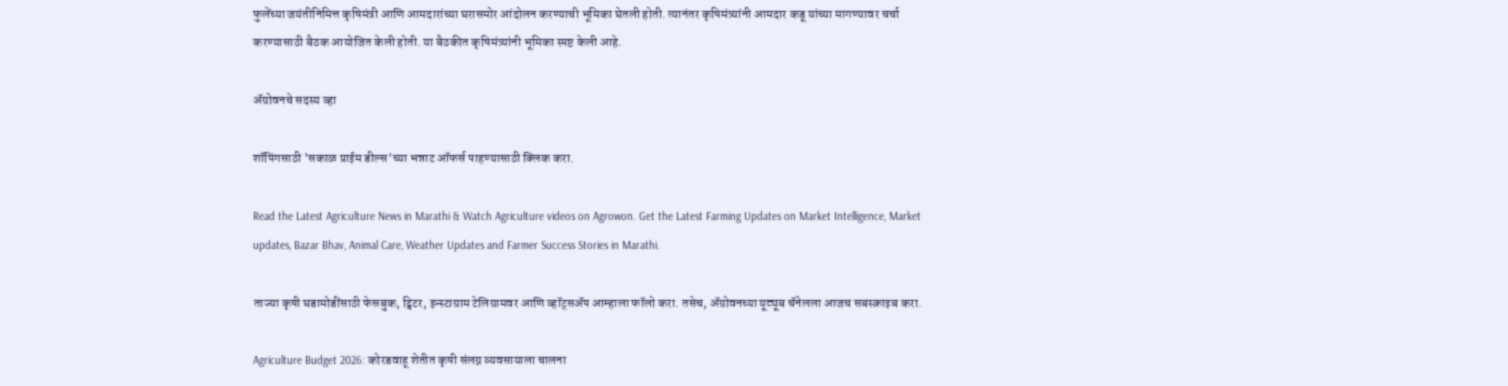फुलेंच्या जयंतीनिमित्त कृषिमंत्री आणि आमदारांच्या घरासमोर आंदोलन करण्याची भूमिका घेतली होती. त्यानंतर कृषिमंत्र्यांनी आमदार कडू यांच्या मागण्यावर चर्चा करण्यासाठी बैठक आयोजित केली होती. या बैठकीत कृषिमंत्र्यांनी भूमिका स्पष्ट केली आहे.

ॲग्रोवनचे सदस्य व्हा

शॉपिंगसाठी 'सकाळ प्राईम डील्स'च्या भन्नाट ऑफर्स पाहण्यासाठी क्लिक करा.

Read the Latest Agriculture News in Marathi & Watch Agriculture videos on Agrowon. Get the Latest Farming Updates on Market Intelligence, Market updates, Bazar Bhav, Animal Care, Weather Updates and Farmer Success Stories in Marathi.

ताज्या कृषी घडामोडींसाठी फेसबुक, ट्विटर, इन्स्टाग्राम टेलिग्रामवर आणि व्हॉट्सॲप आम्हाला फॉलो करा. तसेच, ॲग्रोवनच्या यूट्यूब चॅनेलला आजच सबस्क्राइब करा.

Agriculture Budget 2026: कोरडवाहू शेतीत कृषी संलग्न व्यवसायाला चालना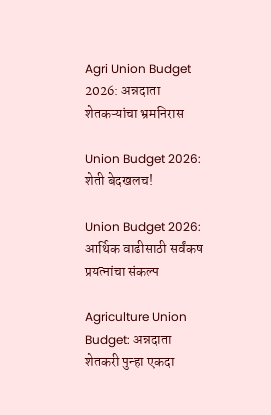Agri Union Budget 2026: अन्नदाता शेतकऱ्यांचा भ्रमनिरास

Union Budget 2026: शेती बेदखलच!

Union Budget 2026: आर्थिक वाढीसाठी सर्वंकष प्रयत्नांचा संकल्प

Agriculture Union Budget: अन्नदाता शेतकरी पुन्हा एकदा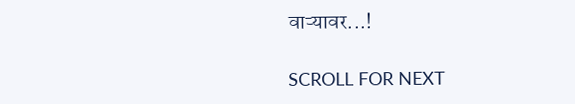वाऱ्यावर...!

SCROLL FOR NEXT